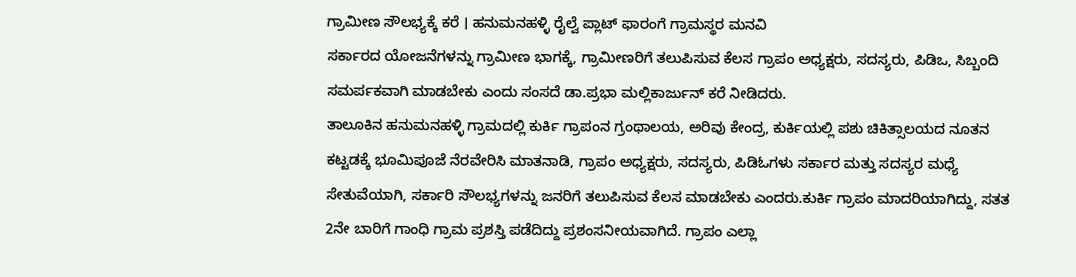ಗ್ರಾಮೀಣ ಸೌಲಭ್ಯಕ್ಕೆ ಕರೆ । ಹನುಮನಹಳ್ಳಿ ರೈಲ್ವೆ ಪ್ಲಾಟ್ ಫಾರಂಗೆ ಗ್ರಾಮಸ್ಥರ ಮನವಿ
ಸರ್ಕಾರದ ಯೋಜನೆಗಳನ್ನು ಗ್ರಾಮೀಣ ಭಾಗಕ್ಕೆ, ಗ್ರಾಮೀಣರಿಗೆ ತಲುಪಿಸುವ ಕೆಲಸ ಗ್ರಾಪಂ ಅಧ್ಯಕ್ಷರು, ಸದಸ್ಯರು, ಪಿಡಿಒ, ಸಿಬ್ಬಂದಿ ಸಮರ್ಪಕವಾಗಿ ಮಾಡಬೇಕು ಎಂದು ಸಂಸದೆ ಡಾ.ಪ್ರಭಾ ಮಲ್ಲಿಕಾರ್ಜುನ್ ಕರೆ ನೀಡಿದರು.
ತಾಲೂಕಿನ ಹನುಮನಹಳ್ಳಿ ಗ್ರಾಮದಲ್ಲಿ ಕುರ್ಕಿ ಗ್ರಾಪಂನ ಗ್ರಂಥಾಲಯ, ಅರಿವು ಕೇಂದ್ರ, ಕುರ್ಕಿಯಲ್ಲಿ ಪಶು ಚಿಕಿತ್ಸಾಲಯದ ನೂತನ ಕಟ್ಟಡಕ್ಕೆ ಭೂಮಿಪೂಜೆ ನೆರವೇರಿಸಿ ಮಾತನಾಡಿ, ಗ್ರಾಪಂ ಅಧ್ಯಕ್ಷರು, ಸದಸ್ಯರು, ಪಿಡಿಓಗಳು ಸರ್ಕಾರ ಮತ್ತು ಸದಸ್ಯರ ಮಧ್ಯೆ ಸೇತುವೆಯಾಗಿ, ಸರ್ಕಾರಿ ಸೌಲಭ್ಯಗಳನ್ನು ಜನರಿಗೆ ತಲುಪಿಸುವ ಕೆಲಸ ಮಾಡಬೇಕು ಎಂದರು.ಕುರ್ಕಿ ಗ್ರಾಪಂ ಮಾದರಿಯಾಗಿದ್ದು, ಸತತ 2ನೇ ಬಾರಿಗೆ ಗಾಂಧಿ ಗ್ರಾಮ ಪ್ರಶಸ್ತಿ ಪಡೆದಿದ್ದು ಪ್ರಶಂಸನೀಯವಾಗಿದೆ. ಗ್ರಾಪಂ ಎಲ್ಲಾ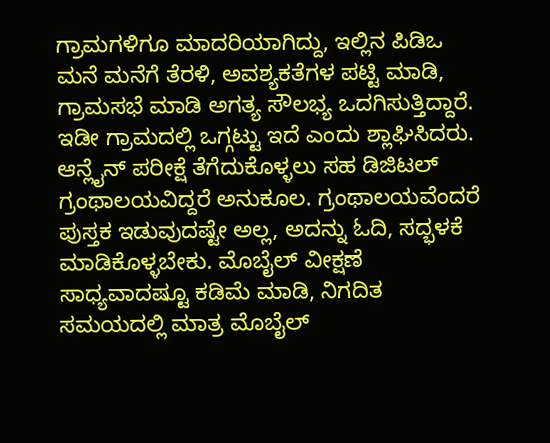ಗ್ರಾಮಗಳಿಗೂ ಮಾದರಿಯಾಗಿದ್ದು, ಇಲ್ಲಿನ ಪಿಡಿಒ ಮನೆ ಮನೆಗೆ ತೆರಳಿ, ಅವಶ್ಯಕತೆಗಳ ಪಟ್ಟಿ ಮಾಡಿ, ಗ್ರಾಮಸಭೆ ಮಾಡಿ ಅಗತ್ಯ ಸೌಲಭ್ಯ ಒದಗಿಸುತ್ತಿದ್ದಾರೆ. ಇಡೀ ಗ್ರಾಮದಲ್ಲಿ ಒಗ್ಗಟ್ಟು ಇದೆ ಎಂದು ಶ್ಲಾಘಿಸಿದರು.
ಆನ್ಲೈನ್ ಪರೀಕ್ಷೆ ತೆಗೆದುಕೊಳ್ಳಲು ಸಹ ಡಿಜಿಟಲ್ ಗ್ರಂಥಾಲಯವಿದ್ದರೆ ಅನುಕೂಲ. ಗ್ರಂಥಾಲಯವೆಂದರೆ ಪುಸ್ತಕ ಇಡುವುದಷ್ಟೇ ಅಲ್ಲ, ಅದನ್ನು ಓದಿ, ಸದ್ಭಳಕೆ ಮಾಡಿಕೊಳ್ಳಬೇಕು. ಮೊಬೈಲ್ ವೀಕ್ಷಣೆ ಸಾಧ್ಯವಾದಷ್ಟೂ ಕಡಿಮೆ ಮಾಡಿ, ನಿಗದಿತ ಸಮಯದಲ್ಲಿ ಮಾತ್ರ ಮೊಬೈಲ್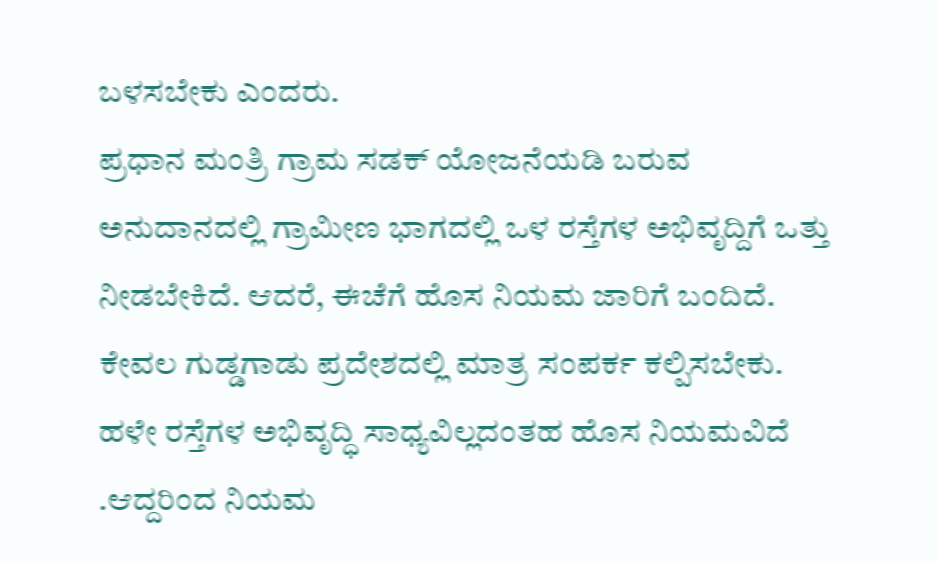ಬಳಸಬೇಕು ಎಂದರು.
ಪ್ರಧಾನ ಮಂತ್ರಿ ಗ್ರಾಮ ಸಡಕ್ ಯೋಜನೆಯಡಿ ಬರುವ ಅನುದಾನದಲ್ಲಿ ಗ್ರಾಮೀಣ ಭಾಗದಲ್ಲಿ ಒಳ ರಸ್ತೆಗಳ ಅಭಿವೃದ್ದಿಗೆ ಒತ್ತು ನೀಡಬೇಕಿದೆ. ಆದರೆ, ಈಚೆಗೆ ಹೊಸ ನಿಯಮ ಜಾರಿಗೆ ಬಂದಿದೆ. ಕೇವಲ ಗುಡ್ಡಗಾಡು ಪ್ರದೇಶದಲ್ಲಿ ಮಾತ್ರ ಸಂಪರ್ಕ ಕಲ್ಪಿಸಬೇಕು. ಹಳೇ ರಸ್ತೆಗಳ ಅಭಿವೃದ್ಧಿ ಸಾಧ್ಯವಿಲ್ಲದಂತಹ ಹೊಸ ನಿಯಮವಿದೆ .ಆದ್ದರಿಂದ ನಿಯಮ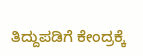ತಿದ್ದುಪಡಿಗೆ ಕೇಂದ್ರಕ್ಕೆ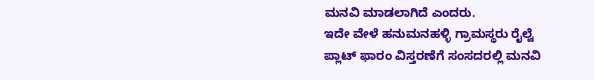ಮನವಿ ಮಾಡಲಾಗಿದೆ ಎಂದರು.
ಇದೇ ವೇಳೆ ಹನುಮನಹಳ್ಳಿ ಗ್ರಾಮಸ್ಥರು ರೈಲ್ವೆ ಪ್ಲಾಟ್ ಫಾರಂ ವಿಸ್ತರಣೆಗೆ ಸಂಸದರಲ್ಲಿ ಮನವಿ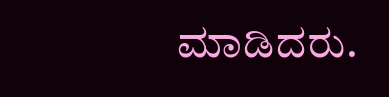ಮಾಡಿದರು.